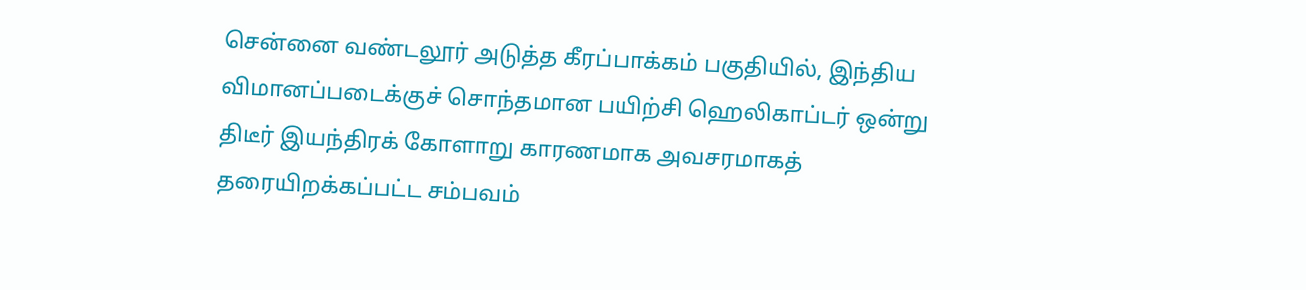சென்னை வண்டலூர் அடுத்த கீரப்பாக்கம் பகுதியில், இந்திய விமானப்படைக்குச் சொந்தமான பயிற்சி ஹெலிகாப்டர் ஒன்று திடீர் இயந்திரக் கோளாறு காரணமாக அவசரமாகத் தரையிறக்கப்பட்ட சம்பவம்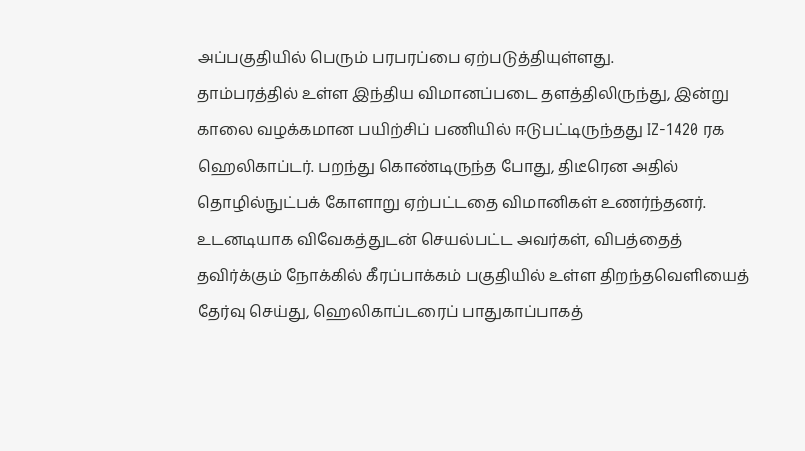அப்பகுதியில் பெரும் பரபரப்பை ஏற்படுத்தியுள்ளது.
தாம்பரத்தில் உள்ள இந்திய விமானப்படை தளத்திலிருந்து, இன்று காலை வழக்கமான பயிற்சிப் பணியில் ஈடுபட்டிருந்தது IZ-1420 ரக ஹெலிகாப்டர். பறந்து கொண்டிருந்த போது, திடீரென அதில் தொழில்நுட்பக் கோளாறு ஏற்பட்டதை விமானிகள் உணர்ந்தனர். உடனடியாக விவேகத்துடன் செயல்பட்ட அவர்கள், விபத்தைத் தவிர்க்கும் நோக்கில் கீரப்பாக்கம் பகுதியில் உள்ள திறந்தவெளியைத் தேர்வு செய்து, ஹெலிகாப்டரைப் பாதுகாப்பாகத்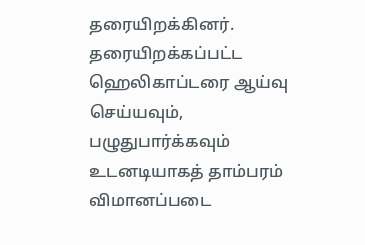தரையிறக்கினர்.
தரையிறக்கப்பட்ட ஹெலிகாப்டரை ஆய்வு செய்யவும், பழுதுபார்க்கவும் உடனடியாகத் தாம்பரம் விமானப்படை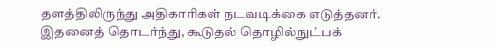தளத்திலிருந்து அதிகாரிகள் நடவடிக்கை எடுத்தனர். இதனைத் தொடர்ந்து, கூடுதல் தொழில்நுட்பக்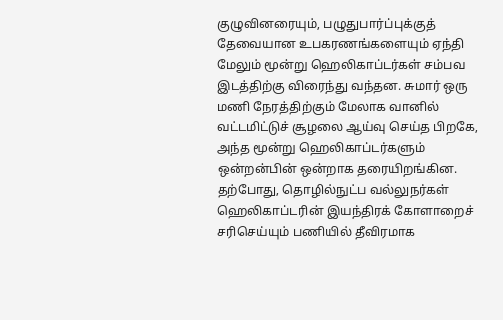குழுவினரையும், பழுதுபார்ப்புக்குத் தேவையான உபகரணங்களையும் ஏந்தி மேலும் மூன்று ஹெலிகாப்டர்கள் சம்பவ இடத்திற்கு விரைந்து வந்தன. சுமார் ஒரு மணி நேரத்திற்கும் மேலாக வானில் வட்டமிட்டுச் சூழலை ஆய்வு செய்த பிறகே, அந்த மூன்று ஹெலிகாப்டர்களும் ஒன்றன்பின் ஒன்றாக தரையிறங்கின. தற்போது, தொழில்நுட்ப வல்லுநர்கள் ஹெலிகாப்டரின் இயந்திரக் கோளாறைச் சரிசெய்யும் பணியில் தீவிரமாக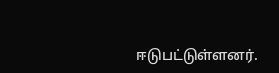ஈடுபட்டுள்ளனர்.